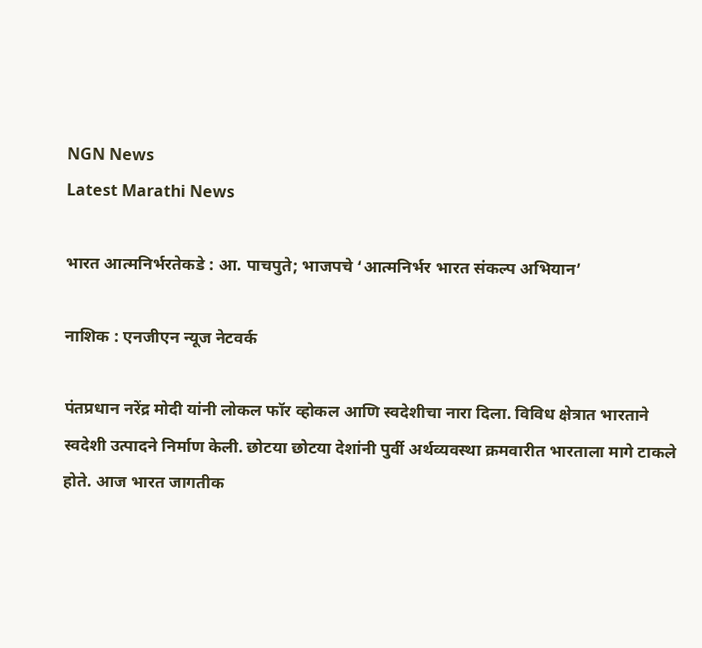NGN News
Latest Marathi News

भारत आत्मनिर्भरतेकडे : आ. पाचपुते; भाजपचे ‘आत्मनिर्भर भारत संकल्प अभियान’

नाशिक : एनजीएन न्यूज नेटवर्क

पंतप्रधान नरेंद्र मोदी यांनी लोकल फॉर व्होकल आणि स्वदेशीचा नारा दिला. विविध क्षेत्रात भारताने स्वदेशी उत्पादने निर्माण केली. छोटया छोटया देशांनी पुर्वी अर्थव्यवस्था क्रमवारीत भारताला मागे टाकले होते. आज भारत जागतीक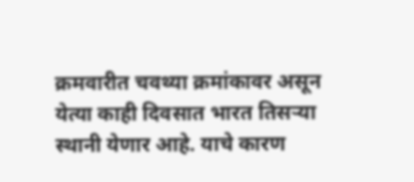क्रमवारीत चवथ्या क्रमांकावर असून येत्या काही दिवसात भारत तिसऱ्या स्थानी येणार आहे. याचे कारण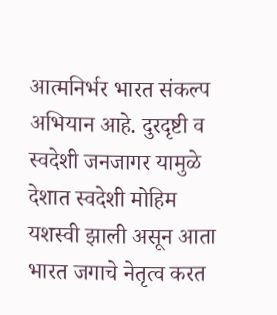आत्मनिर्भर भारत संकल्प अभियान आहे. दुरदृष्टी व स्वदेशी जनजागर यामुळे देशात स्वदेशी मोहिम यशस्वी झाली असून आता भारत जगाचे नेतृत्व करत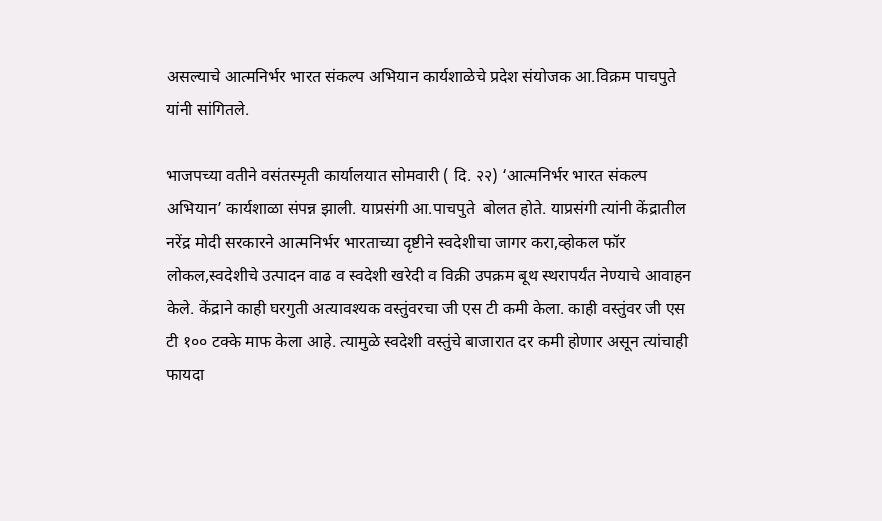असल्याचे आत्मनिर्भर भारत संकल्प अभियान कार्यशाळेचे प्रदेश संयोजक आ.विक्रम पाचपुते यांनी सांगितले.

भाजपच्या वतीने वसंतस्मृती कार्यालयात सोमवारी ( दि. २२) ‘आत्मनिर्भर भारत संकल्प अभियान’ कार्यशाळा संपन्न झाली. याप्रसंगी आ.पाचपुते  बोलत होते. याप्रसंगी त्यांनी केंद्रातील नरेंद्र मोदी सरकारने आत्मनिर्भर भारताच्या दृष्टीने स्वदेशीचा जागर करा,व्होकल फॉर लोकल,स्वदेशीचे उत्पादन वाढ व स्वदेशी खरेदी व विक्री उपक्रम बूथ स्थरापर्यंत नेण्याचे आवाहन केले. केंद्राने काही घरगुती अत्यावश्यक वस्तुंवरचा जी एस टी कमी केला. काही वस्तुंवर जी एस टी १०० टक्के माफ केला आहे. त्यामुळे स्वदेशी वस्तुंचे बाजारात दर कमी होणार असून त्यांचाही फायदा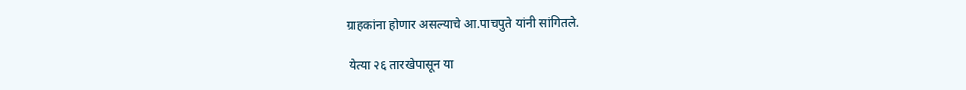ग्राहकांना होणार असल्याचे आ.पाचपुते यांनी सांगितले.

 येत्या २६ तारखेपासून या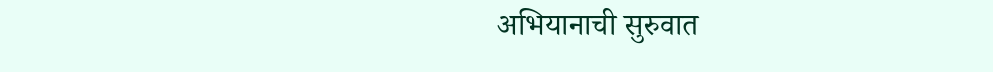अभियानाची सुरुवात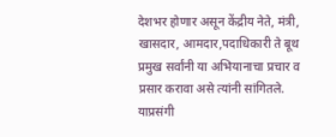देशभर होणार असून केंद्रीय नेते, मंत्री, खासदार, आमदार,पदाधिकारी ते बूथ प्रमुख सर्वांनी या अभियानाचा प्रचार व प्रसार करावा असे त्यांनी सांगितले. याप्रसंगी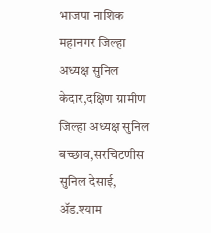भाजपा नाशिक महानगर जिल्हा अध्यक्ष सुनिल केदार,दक्षिण ग्रामीण जिल्हा अध्यक्ष सुनिल बच्छाव,सरचिटणीस सुनिल देसाई, ॲड.श्याम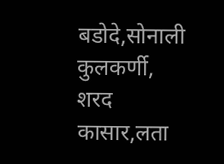बडोदे,सोनाली कुलकर्णी, शरद कासार,लता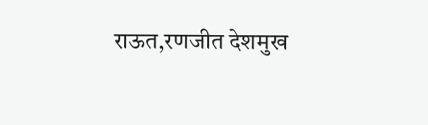राऊत,रणजीत देशमुख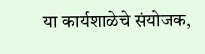या कार्यशाळेचे संयोजक,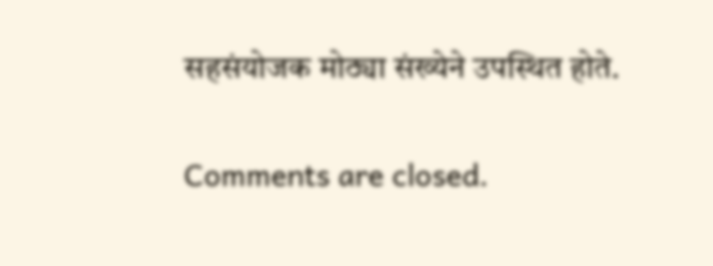सहसंयोजक मोठ्या संख्येने उपस्थित होते.

Comments are closed.